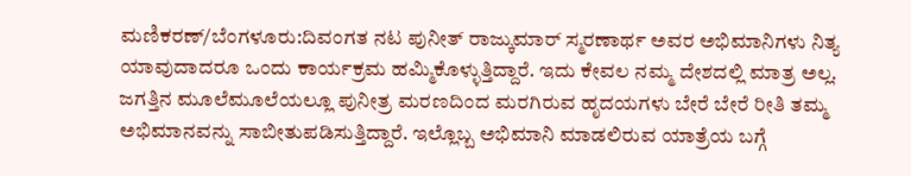ಮಣಿಕರಣ್/ಬೆಂಗಳೂರು:ದಿವಂಗತ ನಟ ಪುನೀತ್ ರಾಜ್ಕುಮಾರ್ ಸ್ಮರಣಾರ್ಥ ಅವರ ಅಭಿಮಾನಿಗಳು ನಿತ್ಯ ಯಾವುದಾದರೂ ಒಂದು ಕಾರ್ಯಕ್ರಮ ಹಮ್ಮಿಕೊಳ್ಳುತ್ತಿದ್ದಾರೆ. ಇದು ಕೇವಲ ನಮ್ಮ ದೇಶದಲ್ಲಿ ಮಾತ್ರ ಅಲ್ಲ. ಜಗತ್ತಿನ ಮೂಲೆಮೂಲೆಯಲ್ಲೂ ಪುನೀತ್ರ ಮರಣದಿಂದ ಮರಗಿರುವ ಹೃದಯಗಳು ಬೇರೆ ಬೇರೆ ರೀತಿ ತಮ್ಮ ಅಭಿಮಾನವನ್ನು ಸಾಬೀತುಪಡಿಸುತ್ತಿದ್ದಾರೆ. ಇಲ್ಲೊಬ್ಬ ಅಭಿಮಾನಿ ಮಾಡಲಿರುವ ಯಾತ್ರೆಯ ಬಗ್ಗೆ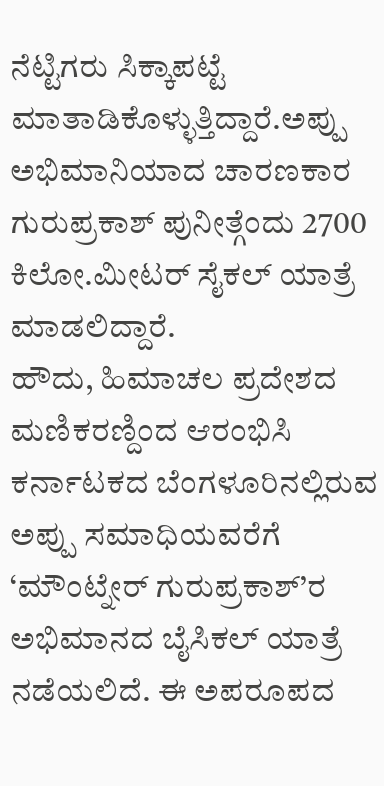ನೆಟ್ಟಿಗರು ಸಿಕ್ಕಾಪಟ್ಟೆ ಮಾತಾಡಿಕೊಳ್ಳುತ್ತಿದ್ದಾರೆ.ಅಪ್ಪು ಅಭಿಮಾನಿಯಾದ ಚಾರಣಕಾರ ಗುರುಪ್ರಕಾಶ್ ಪುನೀತ್ಗೆಂದು 2700 ಕಿಲೋ.ಮೀಟರ್ ಸೈಕಲ್ ಯಾತ್ರೆ ಮಾಡಲಿದ್ದಾರೆ.
ಹೌದು, ಹಿಮಾಚಲ ಪ್ರದೇಶದ ಮಣಿಕರಣ್ದಿಂದ ಆರಂಭಿಸಿ ಕರ್ನಾಟಕದ ಬೆಂಗಳೂರಿನಲ್ಲಿರುವ ಅಪ್ಪು ಸಮಾಧಿಯವರೆಗೆ ‘ಮೌಂಟ್ನೇರ್ ಗುರುಪ್ರಕಾಶ್’ರ ಅಭಿಮಾನದ ಬೈಸಿಕಲ್ ಯಾತ್ರೆ ನಡೆಯಲಿದೆ. ಈ ಅಪರೂಪದ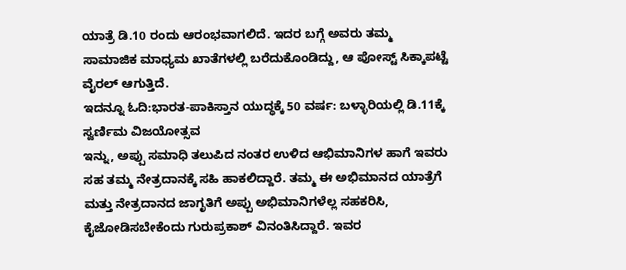ಯಾತ್ರೆ ಡಿ.10 ರಂದು ಆರಂಭವಾಗಲಿದೆ. ಇದರ ಬಗ್ಗೆ ಅವರು ತಮ್ಮ ಸಾಮಾಜಿಕ ಮಾಧ್ಯಮ ಖಾತೆಗಳಲ್ಲಿ ಬರೆದುಕೊಂಡಿದ್ದು, ಆ ಪೋಸ್ಟ್ ಸಿಕ್ಕಾಪಟ್ಟೆ ವೈರಲ್ ಆಗುತ್ತಿದೆ.
ಇದನ್ನೂ ಓದಿ:ಭಾರತ-ಪಾಕಿಸ್ತಾನ ಯುದ್ಧಕ್ಕೆ 50 ವರ್ಷ: ಬಳ್ಳಾರಿಯಲ್ಲಿ ಡಿ.11ಕ್ಕೆ ಸ್ವರ್ಣಿಮ ವಿಜಯೋತ್ಸವ
ಇನ್ನು, ಅಪ್ಪು ಸಮಾಧಿ ತಲುಪಿದ ನಂತರ ಉಳಿದ ಆಭಿಮಾನಿಗಳ ಹಾಗೆ ಇವರು ಸಹ ತಮ್ಮ ನೇತ್ರದಾನಕ್ಕೆ ಸಹಿ ಹಾಕಲಿದ್ದಾರೆ. ತಮ್ಮ ಈ ಅಭಿಮಾನದ ಯಾತ್ರೆಗೆ ಮತ್ತು ನೇತ್ರದಾನದ ಜಾಗೃತಿಗೆ ಅಪ್ಪು ಅಭಿಮಾನಿಗಳೆಲ್ಲ ಸಹಕರಿಸಿ, ಕೈಜೋಡಿಸಬೇಕೆಂದು ಗುರುಪ್ರಕಾಶ್ ವಿನಂತಿಸಿದ್ದಾರೆ. ಇವರ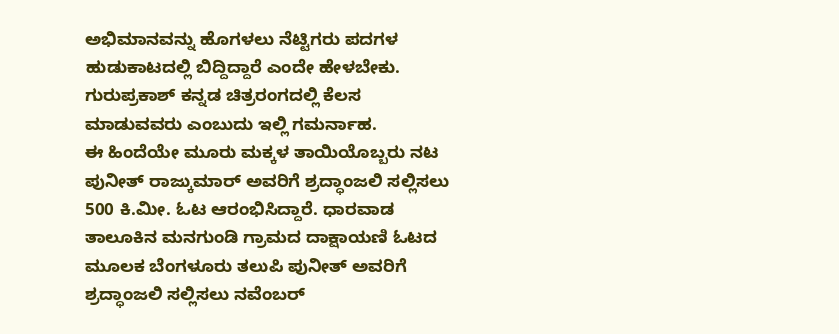ಅಭಿಮಾನವನ್ನು ಹೊಗಳಲು ನೆಟ್ಟಿಗರು ಪದಗಳ ಹುಡುಕಾಟದಲ್ಲಿ ಬಿದ್ದಿದ್ದಾರೆ ಎಂದೇ ಹೇಳಬೇಕು. ಗುರುಪ್ರಕಾಶ್ ಕನ್ನಡ ಚಿತ್ರರಂಗದಲ್ಲಿ ಕೆಲಸ ಮಾಡುವವರು ಎಂಬುದು ಇಲ್ಲಿ ಗಮರ್ನಾಹ.
ಈ ಹಿಂದೆಯೇ ಮೂರು ಮಕ್ಕಳ ತಾಯಿಯೊಬ್ಬರು ನಟ ಪುನೀತ್ ರಾಜ್ಕುಮಾರ್ ಅವರಿಗೆ ಶ್ರದ್ಧಾಂಜಲಿ ಸಲ್ಲಿಸಲು 500 ಕಿ.ಮೀ. ಓಟ ಆರಂಭಿಸಿದ್ದಾರೆ. ಧಾರವಾಡ ತಾಲೂಕಿನ ಮನಗುಂಡಿ ಗ್ರಾಮದ ದಾಕ್ಷಾಯಣಿ ಓಟದ ಮೂಲಕ ಬೆಂಗಳೂರು ತಲುಪಿ ಪುನೀತ್ ಅವರಿಗೆ ಶ್ರದ್ಧಾಂಜಲಿ ಸಲ್ಲಿಸಲು ನವೆಂಬರ್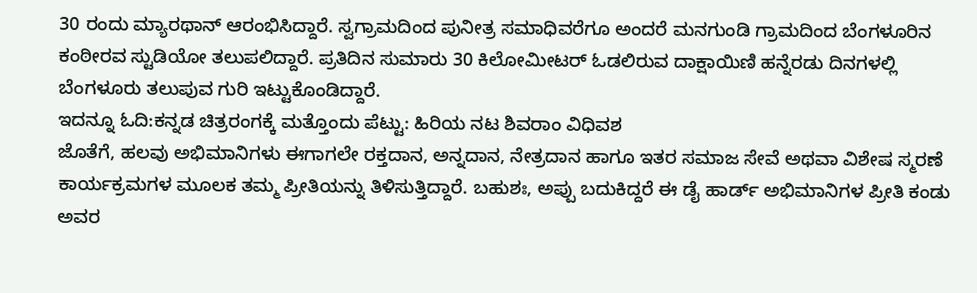30 ರಂದು ಮ್ಯಾರಥಾನ್ ಆರಂಭಿಸಿದ್ದಾರೆ. ಸ್ವಗ್ರಾಮದಿಂದ ಪುನೀತ್ರ ಸಮಾಧಿವರೆಗೂ ಅಂದರೆ ಮನಗುಂಡಿ ಗ್ರಾಮದಿಂದ ಬೆಂಗಳೂರಿನ ಕಂಠೀರವ ಸ್ಟುಡಿಯೋ ತಲುಪಲಿದ್ದಾರೆ. ಪ್ರತಿದಿನ ಸುಮಾರು 30 ಕಿಲೋಮೀಟರ್ ಓಡಲಿರುವ ದಾಕ್ಷಾಯಿಣಿ ಹನ್ನೆರಡು ದಿನಗಳಲ್ಲಿ ಬೆಂಗಳೂರು ತಲುಪುವ ಗುರಿ ಇಟ್ಟುಕೊಂಡಿದ್ದಾರೆ.
ಇದನ್ನೂ ಓದಿ:ಕನ್ನಡ ಚಿತ್ರರಂಗಕ್ಕೆ ಮತ್ತೊಂದು ಪೆಟ್ಟು: ಹಿರಿಯ ನಟ ಶಿವರಾಂ ವಿಧಿವಶ
ಜೊತೆಗೆ, ಹಲವು ಅಭಿಮಾನಿಗಳು ಈಗಾಗಲೇ ರಕ್ತದಾನ, ಅನ್ನದಾನ, ನೇತ್ರದಾನ ಹಾಗೂ ಇತರ ಸಮಾಜ ಸೇವೆ ಅಥವಾ ವಿಶೇಷ ಸ್ಮರಣೆ ಕಾರ್ಯಕ್ರಮಗಳ ಮೂಲಕ ತಮ್ಮ ಪ್ರೀತಿಯನ್ನು ತಿಳಿಸುತ್ತಿದ್ದಾರೆ. ಬಹುಶಃ, ಅಪ್ಪು ಬದುಕಿದ್ದರೆ ಈ ಡೈ ಹಾರ್ಡ್ ಅಭಿಮಾನಿಗಳ ಪ್ರೀತಿ ಕಂಡು ಅವರ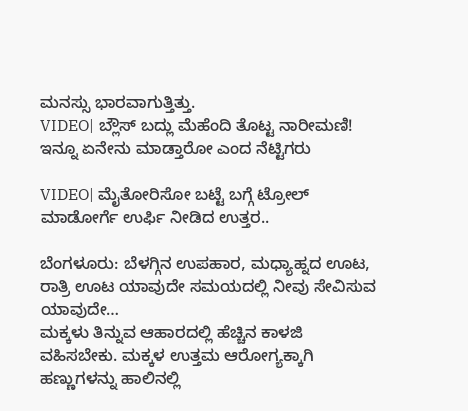ಮನಸ್ಸು ಭಾರವಾಗುತ್ತಿತ್ತು.
VIDEO| ಬ್ಲೌಸ್ ಬದ್ಲು ಮೆಹೆಂದಿ ತೊಟ್ಟ ನಾರೀಮಣಿ! ಇನ್ನೂ ಏನೇನು ಮಾಡ್ತಾರೋ ಎಂದ ನೆಟ್ಟಿಗರು

VIDEO| ಮೈತೋರಿಸೋ ಬಟ್ಟೆ ಬಗ್ಗೆ ಟ್ರೋಲ್ ಮಾಡೋರ್ಗೆ ಉರ್ಫಿ ನೀಡಿದ ಉತ್ತರ..

ಬೆಂಗಳೂರು: ಬೆಳಗ್ಗಿನ ಉಪಹಾರ, ಮಧ್ಯಾಹ್ನದ ಊಟ, ರಾತ್ರಿ ಊಟ ಯಾವುದೇ ಸಮಯದಲ್ಲಿ ನೀವು ಸೇವಿಸುವ ಯಾವುದೇ…
ಮಕ್ಕಳು ತಿನ್ನುವ ಆಹಾರದಲ್ಲಿ ಹೆಚ್ಚಿನ ಕಾಳಜಿ ವಹಿಸಬೇಕು. ಮಕ್ಕಳ ಉತ್ತಮ ಆರೋಗ್ಯಕ್ಕಾಗಿ ಹಣ್ಣುಗಳನ್ನು ಹಾಲಿನಲ್ಲಿ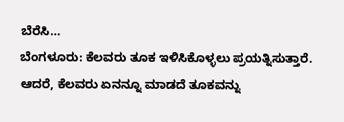ಬೆರೆಸಿ…
ಬೆಂಗಳೂರು: ಕೆಲವರು ತೂಕ ಇಳಿಸಿಕೊಳ್ಳಲು ಪ್ರಯತ್ನಿಸುತ್ತಾರೆ. ಆದರೆ, ಕೆಲವರು ಏನನ್ನೂ ಮಾಡದೆ ತೂಕವನ್ನು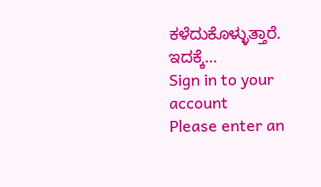ಕಳೆದುಕೊಳ್ಳುತ್ತಾರೆ. ಇದಕ್ಕೆ…
Sign in to your account
Please enter an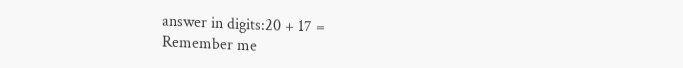answer in digits:20 + 17 =
Remember me